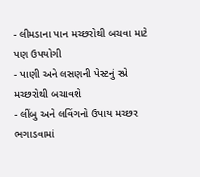- લીમડાના પાન મચ્છરોથી બચવા માટે પણ ઉપયોગી
- પાણી અને લસણની પેસ્ટનું સ્પ્રે મચ્છરોથી બચાવશે
- લીંબુ અને લવિંગનો ઉપાય મચ્છર ભગાડવામાં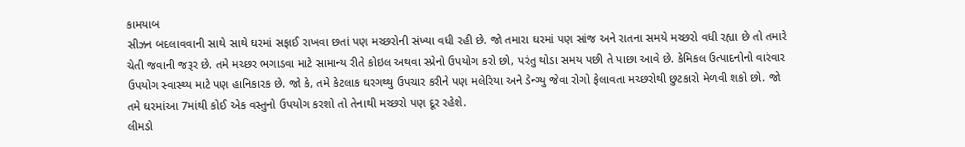કામયાબ
સીઝન બદલાવવાની સાથે સાથે ઘરમાં સફાઈ રાખવા છતાં પણ મચ્છરોની સંખ્યા વધી રહી છે. જો તમારા ઘરમાં પણ સાંજ અને રાતના સમયે મચ્છરો વધી રહ્યા છે તો તમારે ચેતી જવાની જરૂર છે. તમે મચ્છર ભગાડવા માટે સામાન્ય રીતે કોઇલ અથવા સ્પ્રેનો ઉપયોગ કરો છો, પરંતુ થોડા સમય પછી તે પાછા આવે છે. કેમિકલ ઉત્પાદનોનો વારંવાર ઉપયોગ સ્વાસ્થ્ય માટે પણ હાનિકારક છે. જો કે, તમે કેટલાક ઘરગથ્થુ ઉપચાર કરીને પણ મલેરિયા અને ડેન્ગ્યુ જેવા રોગો ફેલાવતા મચ્છરોથી છુટકારો મેળવી શકો છો. જો તમે ઘરમાંઆ 7માંથી કોઈ એક વસ્તુનો ઉપયોગ કરશો તો તેનાથી મચ્છરો પણ દૂર રહેશે.
લીમડો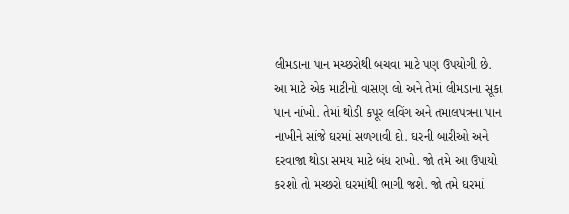લીમડાના પાન મચ્છરોથી બચવા માટે પણ ઉપયોગી છે. આ માટે એક માટીનો વાસણ લો અને તેમાં લીમડાના સૂકા પાન નાંખો. તેમાં થોડી કપૂર લવિંગ અને તમાલપત્રના પાન નાખીને સાંજે ઘરમાં સળગાવી દો. ઘરની બારીઓ અને દરવાજા થોડા સમય માટે બંધ રાખો. જો તમે આ ઉપાયો કરશો તો મચ્છરો ઘરમાંથી ભાગી જશે. જો તમે ઘરમાં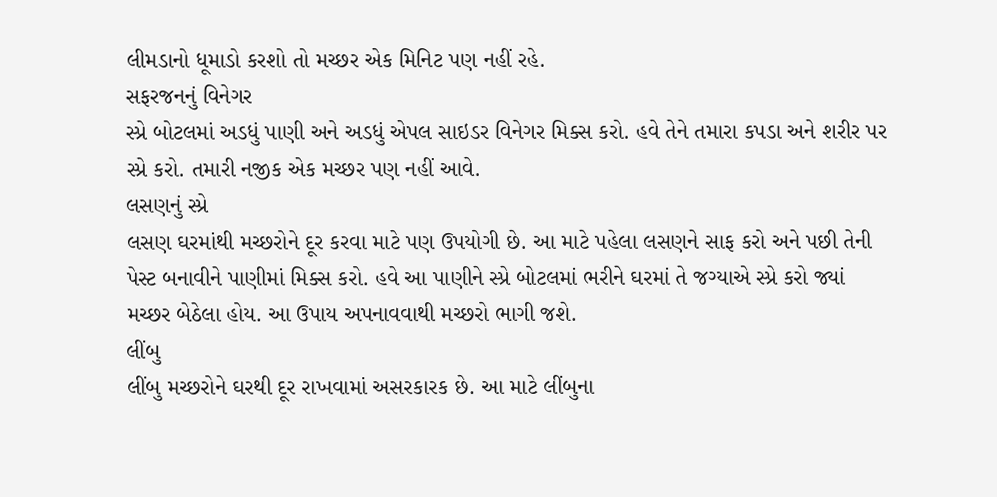લીમડાનો ધૂમાડો કરશો તો મચ્છર એક મિનિટ પણ નહીં રહે.
સફરજનનું વિનેગર
સ્પ્રે બોટલમાં અડધું પાણી અને અડધું એપલ સાઇડર વિનેગર મિક્સ કરો. હવે તેને તમારા કપડા અને શરીર પર સ્પ્રે કરો. તમારી નજીક એક મચ્છર પણ નહીં આવે.
લસણનું સ્પ્રે
લસણ ઘરમાંથી મચ્છરોને દૂર કરવા માટે પણ ઉપયોગી છે. આ માટે પહેલા લસણને સાફ કરો અને પછી તેની પેસ્ટ બનાવીને પાણીમાં મિક્સ કરો. હવે આ પાણીને સ્પ્રે બોટલમાં ભરીને ઘરમાં તે જગ્યાએ સ્પ્રે કરો જ્યાં મચ્છર બેઠેલા હોય. આ ઉપાય અપનાવવાથી મચ્છરો ભાગી જશે.
લીંબુ
લીંબુ મચ્છરોને ઘરથી દૂર રાખવામાં અસરકારક છે. આ માટે લીંબુના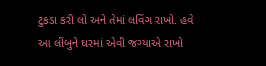ટુકડા કરી લો અને તેમાં લવિંગ રાખો. હવે આ લીંબુને ઘરમાં એવી જગ્યાએ રાખો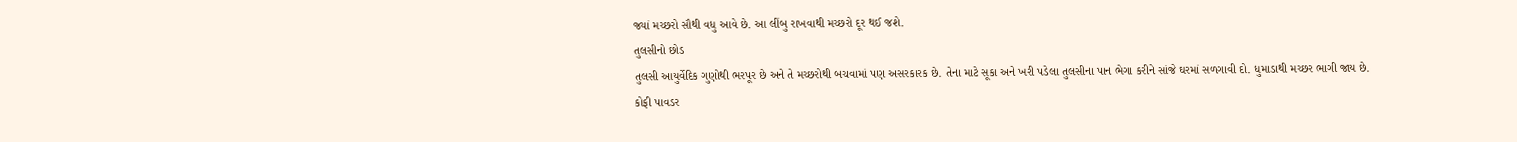જ્યાં મચ્છરો સૌથી વધુ આવે છે. આ લીંબુ રાખવાથી મચ્છરો દૂર થઈ જશે.
તુલસીનો છોડ
તુલસી આયુર્વેદિક ગુણોથી ભરપૂર છે અને તે મચ્છરોથી બચવામાં પણ અસરકારક છે. તેના માટે સૂકા અને ખરી પડેલા તુલસીના પાન ભેગા કરીને સાંજે ઘરમાં સળગાવી દો. ધુમાડાથી મચ્છર ભાગી જાય છે.
કોફી પાવડર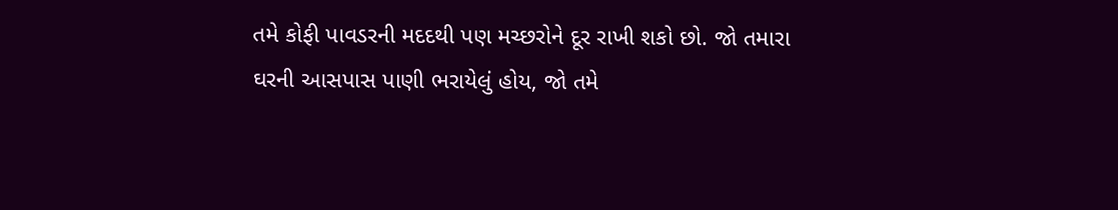તમે કોફી પાવડરની મદદથી પણ મચ્છરોને દૂર રાખી શકો છો. જો તમારા ઘરની આસપાસ પાણી ભરાયેલું હોય, જો તમે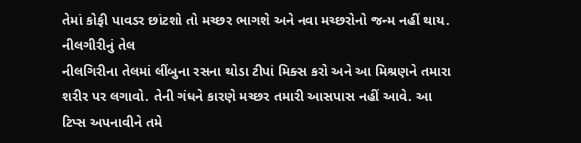તેમાં કોફી પાવડર છાંટશો તો મચ્છર ભાગશે અને નવા મચ્છરોનો જન્મ નહીં થાય.
નીલગીરીનું તેલ
નીલગિરીના તેલમાં લીંબુના રસના થોડા ટીપાં મિક્સ કરો અને આ મિશ્રણને તમારા શરીર પર લગાવો. તેની ગંધને કારણે મચ્છર તમારી આસપાસ નહીં આવે. આ ટિપ્સ અપનાવીને તમે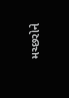મચ્છરોને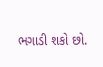ભગાડી શકો છો.